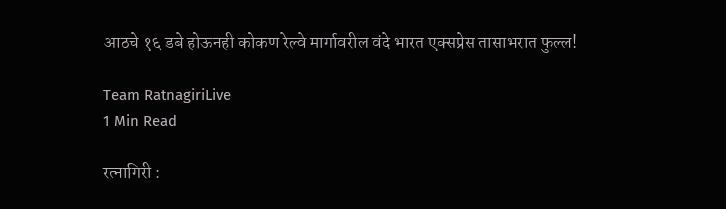आठचे १६ डबे होऊनही कोकण रेल्वे मार्गावरील वंदे भारत एक्सप्रेस तासाभरात फुल्ल!

Team RatnagiriLive
1 Min Read

रत्नागिरी :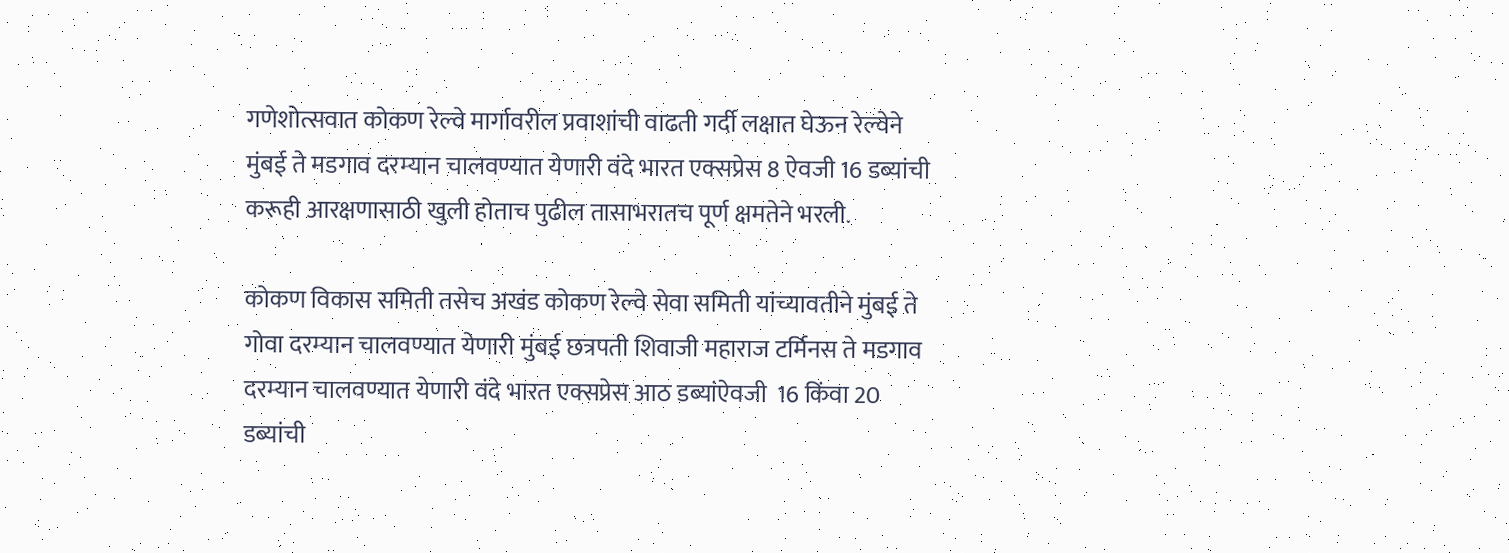गणेशोत्सवात कोकण रेल्वे मार्गावरील प्रवाशांची वाढती गर्दी लक्षात घेऊन रेल्वेने मुंबई ते मडगाव दरम्यान चालवण्यात येणारी वंदे भारत एक्सप्रेस 8 ऐवजी 16 डब्यांची करूही आरक्षणासाठी खुली होताच पुढील तासाभरातच पूर्ण क्षमतेने भरली.

कोकण विकास समिती तसेच अखंड कोकण रेल्वे सेवा समिती यांच्यावतीने मुंबई ते गोवा दरम्यान चालवण्यात येणारी मुंबई छत्रपती शिवाजी महाराज टर्मिनस ते मडगाव दरम्यान चालवण्यात येणारी वंदे भारत एक्सप्रेस आठ डब्यांऐवजी  16 किंवा 20 डब्यांची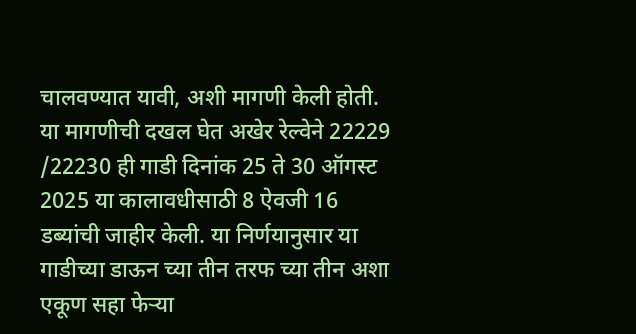चालवण्यात यावी, अशी मागणी केली होती. या मागणीची दखल घेत अखेर रेल्वेने 22229 /22230 ही गाडी दिनांक 25 ते 30 ऑगस्ट 2025 या कालावधीसाठी 8 ऐवजी 16 डब्यांची जाहीर केली. या निर्णयानुसार या गाडीच्या डाऊन च्या तीन तरफ च्या तीन अशा एकूण सहा फेऱ्या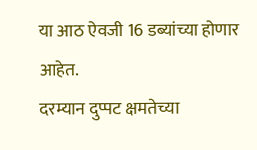या आठ ऐवजी 16 डब्यांच्या होणार आहेत.
दरम्यान दुप्पट क्षमतेच्या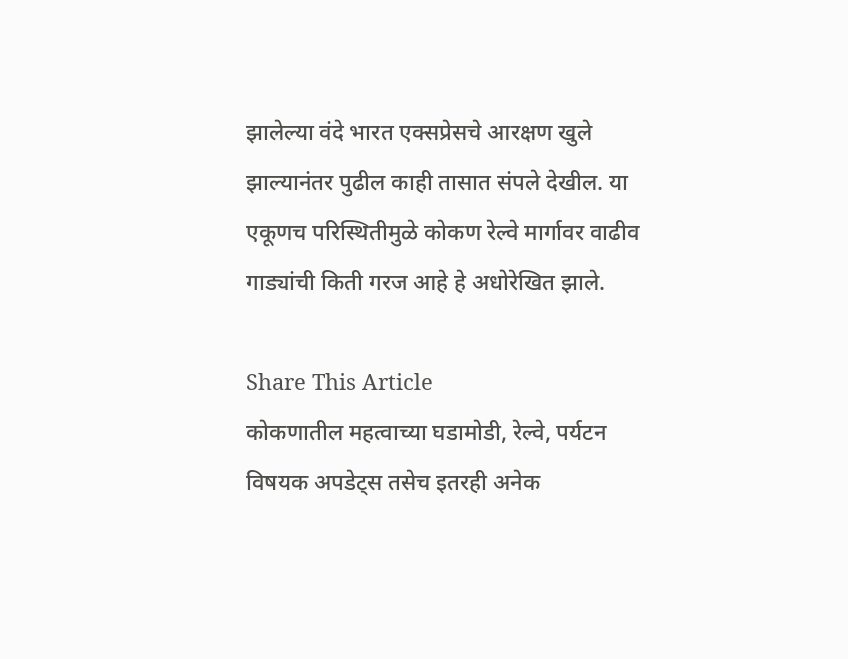झालेल्या वंदे भारत एक्सप्रेसचे आरक्षण खुले झाल्यानंतर पुढील काही तासात संपले देखील. या एकूणच परिस्थितीमुळे कोकण रेल्वे मार्गावर वाढीव गाड्यांची किती गरज आहे हे अधोरेखित झाले.

Share This Article
कोकणातील महत्वाच्या घडामोडी, रेल्वे, पर्यटन विषयक अपडेट्स तसेच इतरही अनेक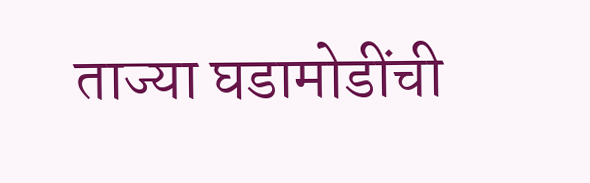ताज्या घडामोडींची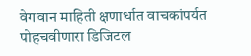वेगवान माहिती क्षणार्धात वाचकांपर्यत पोहचवीणारा डिजिटल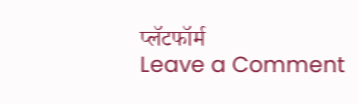प्लॅटफॉर्म
Leave a Comment